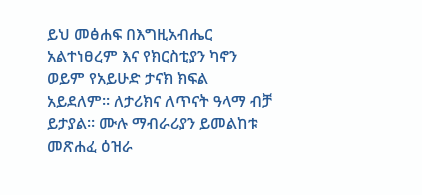ይህ መፅሐፍ በእግዚአብሔር አልተነፀረም እና የክርስቲያን ካኖን ወይም የአይሁድ ታናክ ክፍል አይደለም። ለታሪክና ለጥናት ዓላማ ብቻ ይታያል። ሙሉ ማብራሪያን ይመልከቱ መጽሐፈ ዕዝራ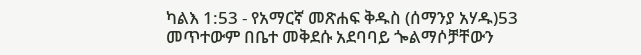ካልእ 1:53 - የአማርኛ መጽሐፍ ቅዱስ (ሰማንያ አሃዱ)53 መጥተውም በቤተ መቅደሱ አደባባይ ጐልማሶቻቸውን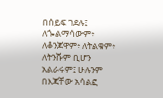በሰይፍ ገደሉ፤ ለጐልማሳውም፥ ለቆንጆዋም፥ ለትልቁም፥ ለትንሹም ቢሆን አልራሩም፤ ሁሉንም በእጃቸው አሳልፎ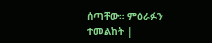ሰጣቸው። ምዕራፉን ተመልከት |